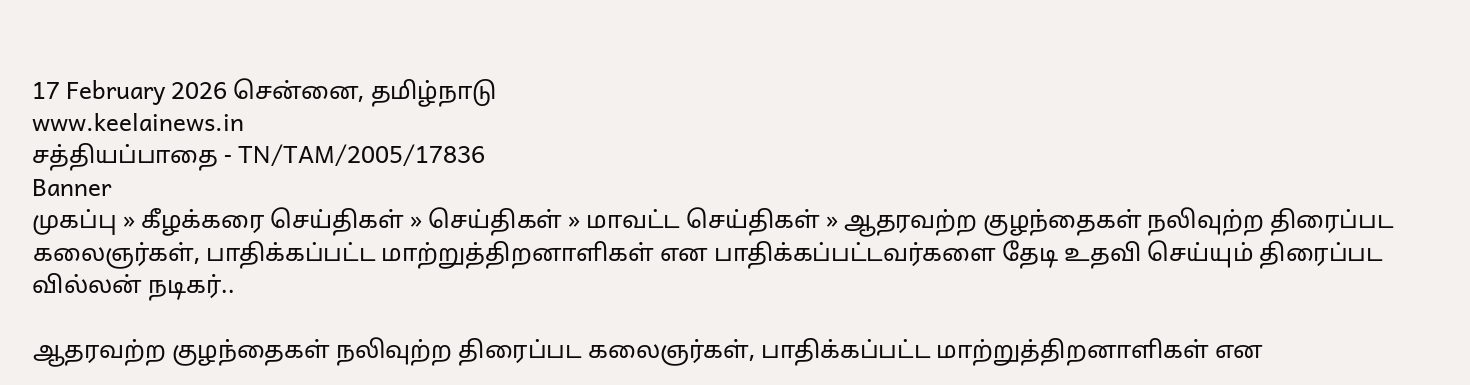17 February 2026 சென்னை, தமிழ்நாடு
www.keelainews.in
சத்தியப்பாதை - TN/TAM/2005/17836
Banner
முகப்பு » கீழக்கரை செய்திகள் » செய்திகள் » மாவட்ட செய்திகள் » ஆதரவற்ற குழந்தைகள் நலிவுற்ற திரைப்பட கலைஞர்கள், பாதிக்கப்பட்ட மாற்றுத்திறனாளிகள் என பாதிக்கப்பட்டவர்களை தேடி உதவி செய்யும் திரைப்பட வில்லன் நடிகர்..

ஆதரவற்ற குழந்தைகள் நலிவுற்ற திரைப்பட கலைஞர்கள், பாதிக்கப்பட்ட மாற்றுத்திறனாளிகள் என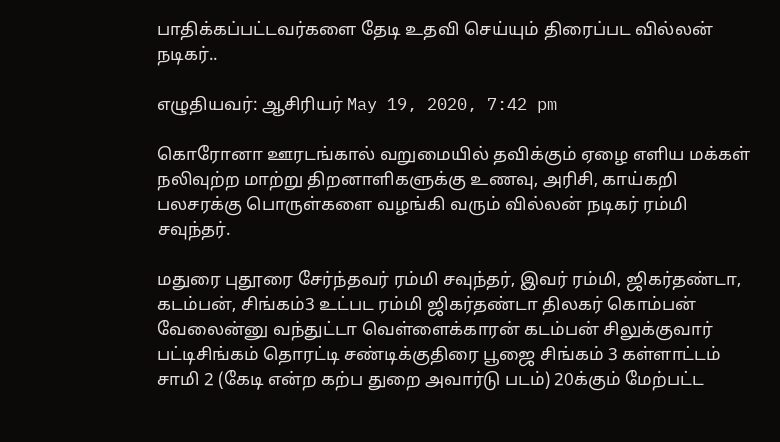பாதிக்கப்பட்டவர்களை தேடி உதவி செய்யும் திரைப்பட வில்லன் நடிகர்..

எழுதியவர்: ஆசிரியர் May 19, 2020, 7:42 pm

கொரோனா ஊரடங்கால் வறுமையில் தவிக்கும் ஏழை எளிய மக்கள் நலிவுற்ற மாற்று திறனாளிகளுக்கு உணவு, அரிசி, காய்கறி பலசரக்கு பொருள்களை வழங்கி வரும் வில்லன் நடிகர் ரம்மி சவுந்தர்.

மதுரை புதூரை சேர்ந்தவர் ரம்மி சவுந்தர், இவர் ரம்மி, ஜிகர்தண்டா, கடம்பன், சிங்கம்3 உட்பட ரம்மி ஜிகர்தண்டா திலகர் கொம்பன் வேலைன்னு வந்துட்டா வெள்ளைக்காரன் கடம்பன் சிலுக்குவார் பட்டிசிங்கம் தொரட்டி சண்டிக்குதிரை பூஜை சிங்கம் 3 கள்ளாட்டம் சாமி 2 (கேடி என்ற கற்ப துறை அவார்டு படம்) 20க்கும் மேற்பட்ட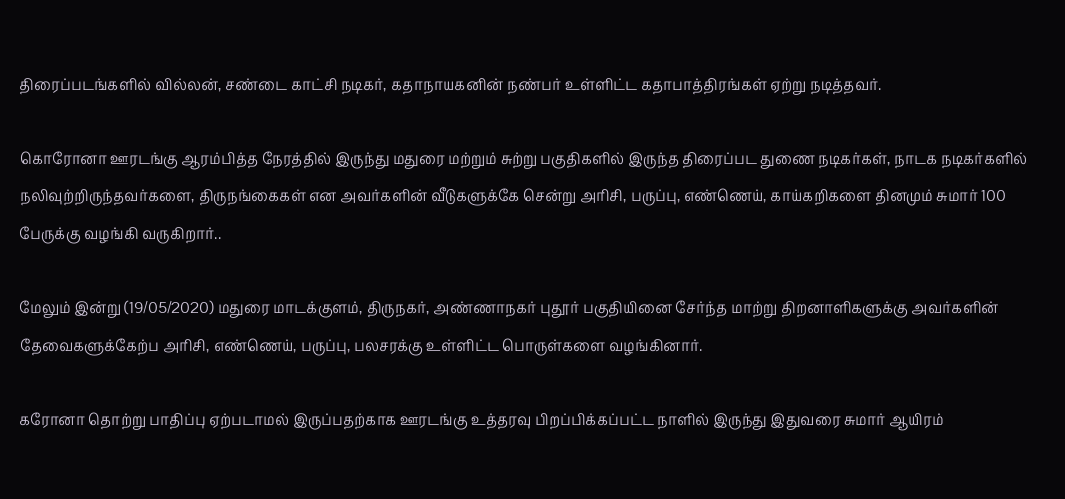திரைப்படங்களில் வில்லன், சண்டை காட்சி நடிகர், கதாநாயகனின் நண்பர் உள்ளிட்ட கதாபாத்திரங்கள் ஏற்று நடித்தவர்.

கொரோனா ஊரடங்கு ஆரம்பித்த நேரத்தில் இருந்து மதுரை மற்றும் சுற்று பகுதிகளில் இருந்த திரைப்பட துணை நடிகர்கள், நாடக நடிகர்களில் நலிவுற்றிருந்தவர்களை, திருநங்கைகள் என அவர்களின் வீடுகளுக்கே சென்று அரிசி, பருப்பு, எண்ணெய், காய்கறிகளை தினமும் சுமார் 100 பேருக்கு வழங்கி வருகிறார்..

மேலும் இன்று (19/05/2020) மதுரை மாடக்குளம், திருநகர், அண்ணாநகர் புதூர் பகுதியினை சேர்ந்த மாற்று திறனாளிகளுக்கு அவர்களின் தேவைகளுக்கேற்ப அரிசி, எண்ணெய், பருப்பு, பலசரக்கு உள்ளிட்ட பொருள்களை வழங்கினார்.

கரோனா தொற்று பாதிப்பு ஏற்படாமல் இருப்பதற்காக ஊரடங்கு உத்தரவு பிறப்பிக்கப்பட்ட நாளில் இருந்து இதுவரை சுமார் ஆயிரம்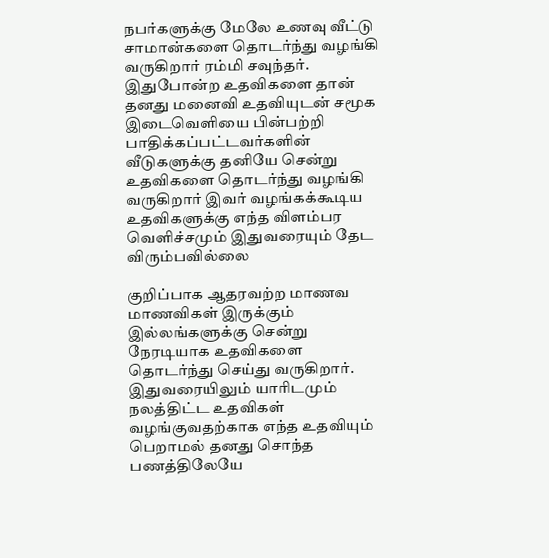நபர்களுக்கு மேலே உணவு வீட்டு சாமான்களை தொடர்ந்து வழங்கி வருகிறார் ரம்மி சவுந்தர். இதுபோன்ற உதவிகளை தான் தனது மனைவி உதவியுடன் சமூக இடைவெளியை பின்பற்றி பாதிக்கப்பட்டவர்களின் வீடுகளுக்கு தனியே சென்று உதவிகளை தொடர்ந்து வழங்கி வருகிறார் இவர் வழங்கக்கூடிய உதவிகளுக்கு எந்த விளம்பர வெளிச்சமும் இதுவரையும் தேட விரும்பவில்லை

குறிப்பாக ஆதரவற்ற மாணவ மாணவிகள் இருக்கும் இல்லங்களுக்கு சென்று நேரடியாக உதவிகளை தொடர்ந்து செய்து வருகிறார். இதுவரையிலும் யாரிடமும் நலத்திட்ட உதவிகள் வழங்குவதற்காக எந்த உதவியும் பெறாமல் தனது சொந்த பணத்திலேயே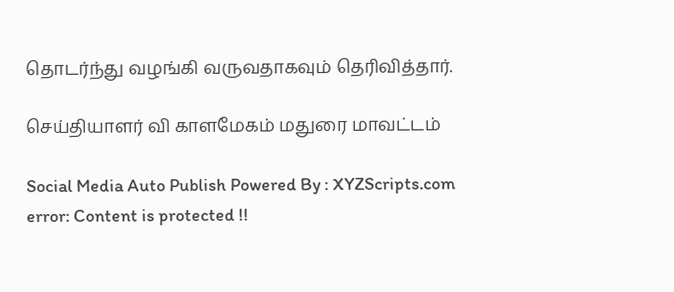தொடர்ந்து வழங்கி வருவதாகவும் தெரிவித்தார்.

செய்தியாளர் வி காளமேகம் மதுரை மாவட்டம்

Social Media Auto Publish Powered By : XYZScripts.com
error: Content is protected !!